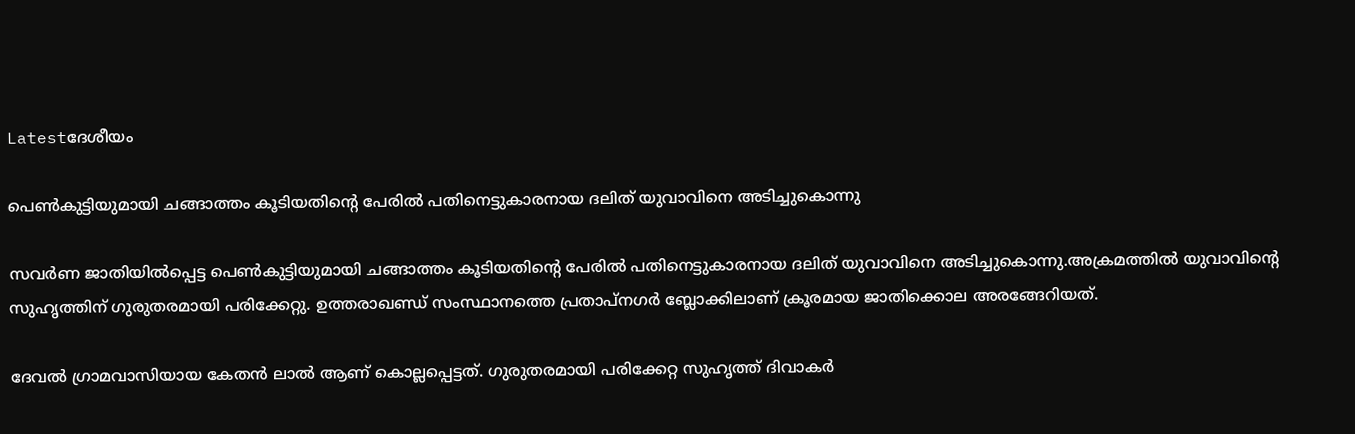Latestദേശീയം

പെണ്‍കുട്ടിയുമായി ചങ്ങാത്തം കൂടിയതിന്റെ പേരില്‍ പതിനെട്ടുകാരനായ ദലിത് യുവാവിനെ അടിച്ചുകൊന്നു

സവര്‍ണ ജാതിയില്‍പ്പെട്ട പെണ്‍കുട്ടിയുമായി ചങ്ങാത്തം കൂടിയതിന്റെ പേരില്‍ പതിനെട്ടുകാരനായ ദലിത് യുവാവിനെ അടിച്ചുകൊന്നു.അക്രമത്തില്‍ യുവാവിന്റെ സുഹൃത്തിന് ഗുരുതരമായി പരിക്കേറ്റു. ഉത്തരാഖണ്ഡ് സംസ്ഥാനത്തെ പ്രതാപ്‌നഗർ ബ്ലോക്കിലാണ് ക്രൂരമായ ജാതിക്കൊല അരങ്ങേറിയത്.

ദേവല്‍ ഗ്രാമവാസിയായ കേതൻ ലാല്‍ ആണ് കൊല്ലപ്പെട്ടത്. ഗുരുതരമായി പരിക്കേറ്റ സുഹൃത്ത് ദിവാകർ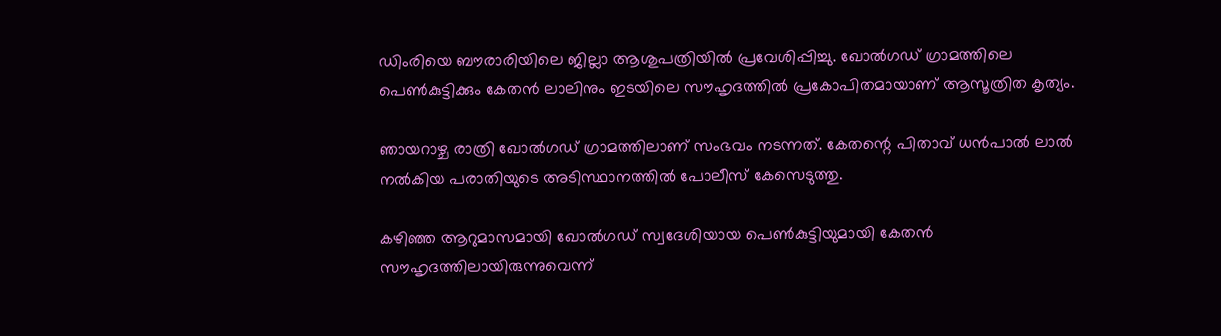ഡിംരിയെ ബൗരാരിയിലെ ജില്ലാ ആശുപത്രിയില്‍ പ്രവേശിപ്പിച്ചു. ഖോല്‍ഗഡ് ഗ്രാമത്തിലെ പെണ്‍കുട്ടിക്കും കേതൻ ലാലിനും ഇടയിലെ സൗഹൃദത്തില്‍ പ്രകോപിതമായാണ് ആസൂത്രിത കൃത്യം.

ഞായറാഴ്ച രാത്രി ഖോല്‍ഗഡ് ഗ്രാമത്തിലാണ് സംഭവം നടന്നത്. കേതന്റെ പിതാവ് ധൻപാല്‍ ലാല്‍ നല്‍കിയ പരാതിയുടെ അടിസ്ഥാനത്തില്‍ പോലീസ് കേസെടുത്തു.

കഴിഞ്ഞ ആറുമാസമായി ഖോല്‍ഗഡ് സ്വദേശിയായ പെണ്‍കുട്ടിയുമായി കേതൻ സൗഹൃദത്തിലായിരുന്നുവെന്ന്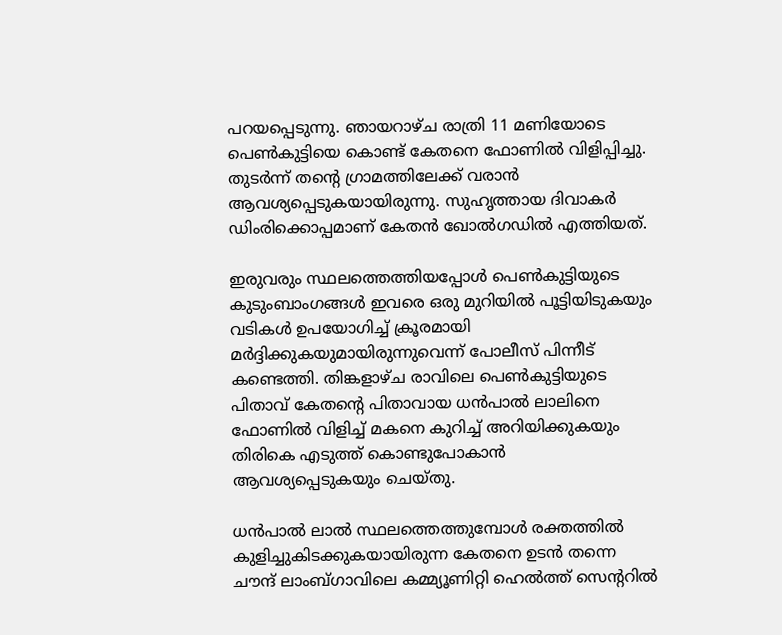പറയപ്പെടുന്നു. ഞായറാഴ്ച രാത്രി 11 മണിയോടെ പെണ്‍കുട്ടിയെ കൊണ്ട് കേതനെ ഫോണില്‍ വിളിപ്പിച്ചു. തുടര്‍ന്ന് തന്റെ ഗ്രാമത്തിലേക്ക് വരാൻ ആവശ്യപ്പെടുകയായിരുന്നു. സുഹൃത്തായ ദിവാകർ ഡിംരിക്കൊപ്പമാണ് കേതൻ ഖോല്‍ഗഡില്‍ എത്തിയത്.

ഇരുവരും സ്ഥലത്തെത്തിയപ്പോള്‍ പെണ്‍കുട്ടിയുടെ കുടുംബാംഗങ്ങള്‍ ഇവരെ ഒരു മുറിയില്‍ പൂട്ടിയിടുകയും വടികള്‍ ഉപയോഗിച്ച്‌ ക്രൂരമായി മർദ്ദിക്കുകയുമായിരുന്നുവെന്ന് പോലീസ് പിന്നീട് കണ്ടെത്തി. തിങ്കളാഴ്ച രാവിലെ പെണ്‍കുട്ടിയുടെ പിതാവ് കേതന്റെ പിതാവായ ധൻപാല്‍ ലാലിനെ ഫോണില്‍ വിളിച്ച്‌ മകനെ കുറിച്ച്‌ അറിയിക്കുകയും തിരികെ എടുത്ത് കൊണ്ടുപോകാൻ ആവശ്യപ്പെടുകയും ചെയ്തു.

ധൻപാല്‍ ലാല്‍ സ്ഥലത്തെത്തുമ്പോള്‍ രക്തത്തില്‍ കുളിച്ചുകിടക്കുകയായിരുന്ന കേതനെ ഉടൻ തന്നെ ചൗന്ദ് ലാംബ്‌ഗാവിലെ കമ്മ്യൂണിറ്റി ഹെല്‍ത്ത് സെന്ററില്‍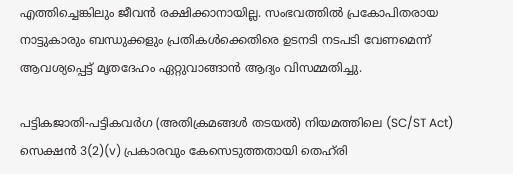എത്തിച്ചെങ്കിലും ജീവൻ രക്ഷിക്കാനായില്ല. സംഭവത്തില്‍ പ്രകോപിതരായ നാട്ടുകാരും ബന്ധുക്കളും പ്രതികള്‍ക്കെതിരെ ഉടനടി നടപടി വേണമെന്ന് ആവശ്യപ്പെട്ട് മൃതദേഹം ഏറ്റുവാങ്ങാൻ ആദ്യം വിസമ്മതിച്ചു.

പട്ടികജാതി-പട്ടികവർഗ (അതിക്രമങ്ങള്‍ തടയല്‍) നിയമത്തിലെ (SC/ST Act) സെക്ഷൻ 3(2)(v) പ്രകാരവും കേസെടുത്തതായി തെഹ്‌രി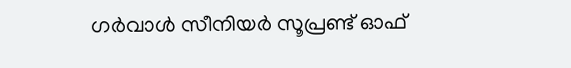ഗർവാള്‍ സീനിയർ സൂപ്രണ്ട് ഓഫ്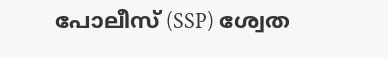പോലീസ് (SSP) ശ്വേത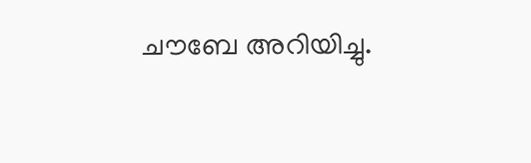ചൗബേ അറിയിച്ചു.